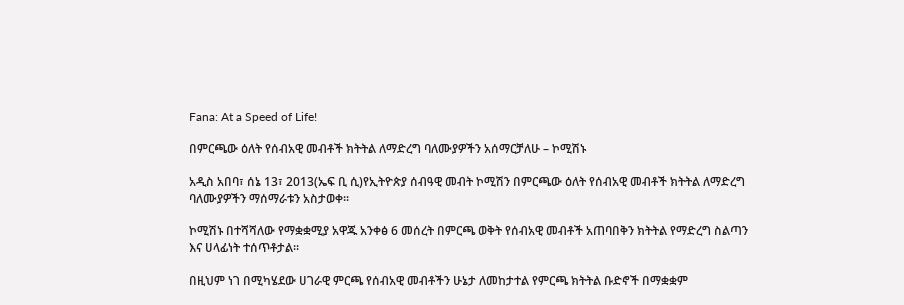Fana: At a Speed of Life!

በምርጫው ዕለት የሰብአዊ መብቶች ክትትል ለማድረግ ባለሙያዎችን አሰማርቻለሁ – ኮሚሽኑ

አዲስ አበባ፣ ሰኔ 13፣ 2013(ኤፍ ቢ ሲ)የኢትዮጵያ ሰብዓዊ መብት ኮሚሽን በምርጫው ዕለት የሰብአዊ መብቶች ክትትል ለማድረግ ባለሙያዎችን ማሰማራቱን አስታወቀ፡፡

ኮሚሽኑ በተሻሻለው የማቋቋሚያ አዋጁ አንቀፅ 6 መሰረት በምርጫ ወቅት የሰብአዊ መብቶች አጠባበቅን ክትትል የማድረግ ስልጣን እና ሀላፊነት ተሰጥቶታል፡፡

በዚህም ነገ በሚካሄደው ሀገራዊ ምርጫ የሰብአዊ መብቶችን ሁኔታ ለመከታተል የምርጫ ክትትል ቡድኖች በማቋቋም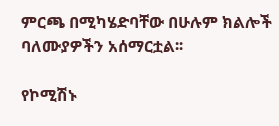ምርጫ በሚካሄድባቸው በሁሉም ክልሎች ባለሙያዎችን አሰማርቷል፡፡

የኮሚሽኑ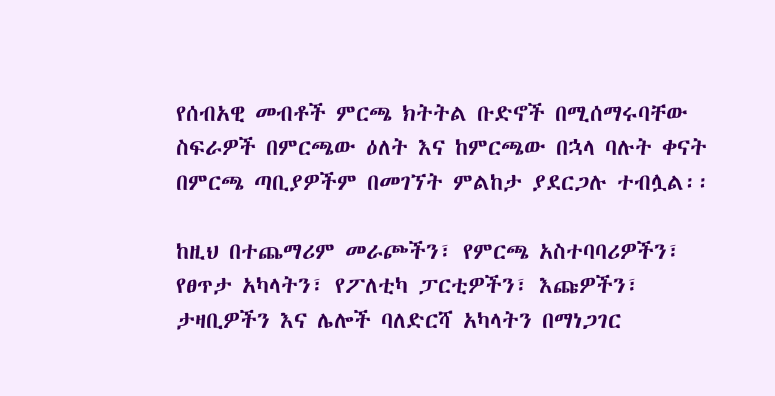የሰብአዊ መብቶች ምርጫ ክትትል ቡድኖች በሚሰማሩባቸው ስፍራዎች በምርጫው ዕለት እና ከምርጫው በኋላ ባሉት ቀናት በምርጫ ጣቢያዎችም በመገኘት ምልከታ ያደርጋሉ ተብሏል፡፡

ከዚህ በተጨማሪም መራጮችን፣ የምርጫ አስተባባሪዎችን፣ የፀጥታ አካላትን፣ የፖለቲካ ፓርቲዎችን፣ እጩዎችን፣ ታዛቢዎችን እና ሌሎች ባለድርሻ አካላትን በማነጋገር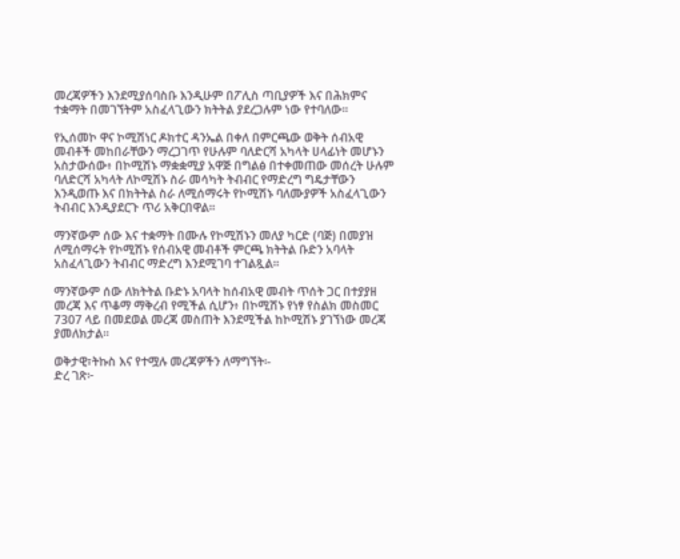መረጃዎችን እንደሚያሰባስቡ እንዲሁም በፖሊስ ጣቢያዎች እና በሕክምና ተቋማት በመገኘትም አስፈላጊውን ክትትል ያደረጋሉም ነው የተባለው፡፡

የኢሰመኮ ዋና ኮሚሽነር ዶክተር ዳንኤል በቀለ በምርጫው ወቅት ሰብአዊ መብቶች መከበራቸውን ማረጋገጥ የሁሉም ባለድርሻ አካላት ሀላፊነት መሆኑን አስታውሰው፥ በኮሚሽኑ ማቋቋሚያ አዋጅ በግልፅ በተቀመጠው መሰረት ሁሉም ባለድርሻ አካላት ለኮሚሽኑ ስራ መሳካት ትብብር የማድረግ ግዴታቸውን እንዲወጡ እና በክትትል ስራ ለሚሰማሩት የኮሚሽኑ ባለሙያዎች አስፈላጊውን ትብብር እንዲያደርጉ ጥሪ አቅርበዋል፡፡

ማንኛውም ሰው እና ተቋማት በሙሉ የኮሚሽኑን መለያ ካርድ (ባጅ) በመያዝ ለሚሰማሩት የኮሚሽኑ የሰብአዊ መብቶች ምርጫ ክትትል ቡድን አባላት አስፈላጊውን ትብብር ማድረግ እንደሚገባ ተገልጿል፡፡

ማንኛውም ሰው ለክትትል ቡድኑ አባላት ከሰብአዊ መብት ጥሰት ጋር በተያያዘ መረጃ እና ጥቆማ ማቅረብ የሚችል ሲሆን፥ በኮሚሽኑ የነፃ የስልክ መስመር 7307 ላይ በመደወል መረጃ መስጠት እንደሚችል ከኮሚሽኑ ያገኘነው መረጃ ያመለክታል፡፡

ወቅታዊ፣ትኩስ እና የተሟሉ መረጃዎችን ለማግኘት፡-
ድረ ገጽ፦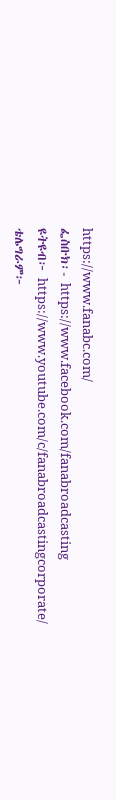https://www.fanabc.com/
ፌስቡክ፡- https://www.facebook.com/fanabroadcasting
ዩትዩብ፦ https://www.youtube.com/c/fanabroadcastingcorporate/
ቴሌግራም፦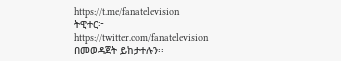https://t.me/fanatelevision
ትዊተር፦ https://twitter.com/fanatelevision በመወዳጀት ይከታተሉን፡፡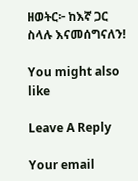ዘወትር፦ ከእኛ ጋር ስላሉ እናመሰግናለን!

You might also like

Leave A Reply

Your email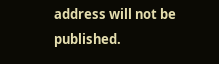address will not be published.